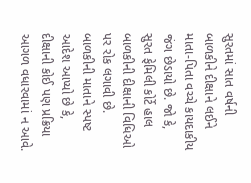સુરતમાં સાત વર્ષની બાળકીને દીક્ષાને લઈને માતા-પિતા વચ્ચે કાયદાકીય જંગ છેડાયો છે. જો કે, સુરત ફેમિલી કોર્ટે હાલ બાળકીની દીક્ષાની વિધિઓ પર રોક લગાવી છે. બાળકીની માતાને સ્પષ્ટ આદેશ આપ્યો છે કે, દીક્ષાની કોઈ પણ પ્રક્રિયા આગળ વધારવામાં ન આવે.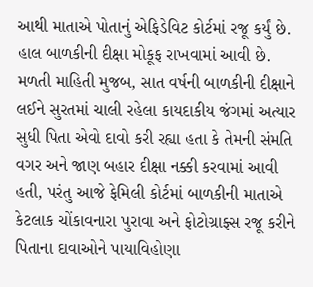આથી માતાએ પોતાનું એફિડેવિટ કોર્ટમાં રજૂ કર્યું છે. હાલ બાળકીની દીક્ષા મોકૂફ રાખવામાં આવી છે.
મળતી માહિતી મુજબ, સાત વર્ષની બાળકીની દીક્ષાને લઈને સુરતમાં ચાલી રહેલા કાયદાકીય જંગમાં અત્યાર સુધી પિતા એવો દાવો કરી રહ્યા હતા કે તેમની સંમતિ વગર અને જાણ બહાર દીક્ષા નક્કી કરવામાં આવી હતી, પરંતુ આજે ફેમિલી કોર્ટમાં બાળકીની માતાએ કેટલાક ચોંકાવનારા પુરાવા અને ફોટોગ્રાફ્સ રજૂ કરીને પિતાના દાવાઓને પાયાવિહોણા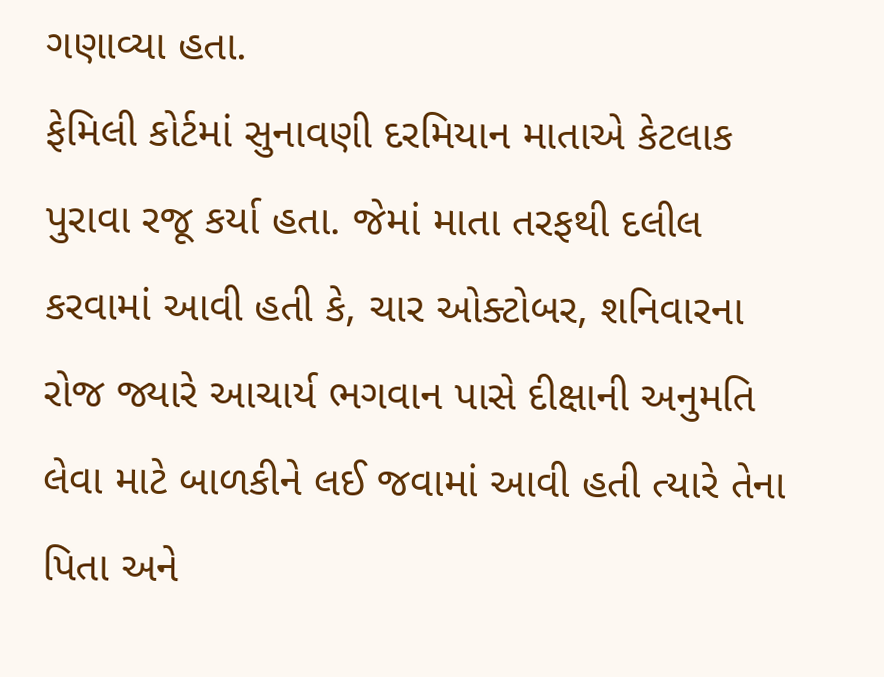ગણાવ્યા હતા.
ફેમિલી કોર્ટમાં સુનાવણી દરમિયાન માતાએ કેટલાક પુરાવા રજૂ કર્યા હતા. જેમાં માતા તરફથી દલીલ કરવામાં આવી હતી કે, ચાર ઓક્ટોબર, શનિવારના રોજ જ્યારે આચાર્ય ભગવાન પાસે દીક્ષાની અનુમતિ લેવા માટે બાળકીને લઈ જવામાં આવી હતી ત્યારે તેના પિતા અને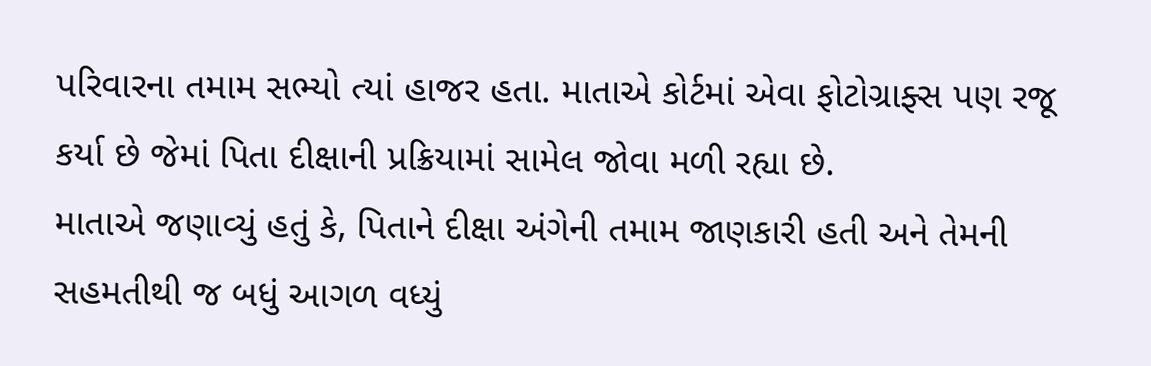પરિવારના તમામ સભ્યો ત્યાં હાજર હતા. માતાએ કોર્ટમાં એવા ફોટોગ્રાફ્સ પણ રજૂ કર્યા છે જેમાં પિતા દીક્ષાની પ્રક્રિયામાં સામેલ જોવા મળી રહ્યા છે.
માતાએ જણાવ્યું હતું કે, પિતાને દીક્ષા અંગેની તમામ જાણકારી હતી અને તેમની સહમતીથી જ બધું આગળ વધ્યું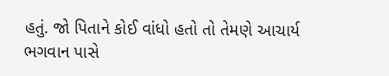હતું. જો પિતાને કોઈ વાંધો હતો તો તેમણે આચાર્ય ભગવાન પાસે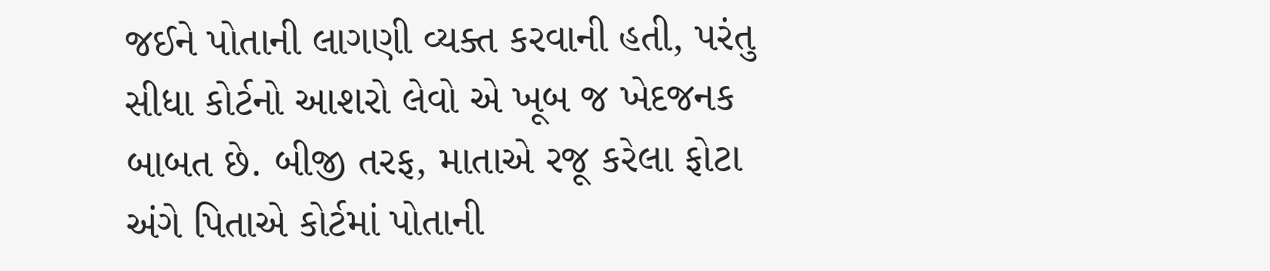જઈને પોતાની લાગણી વ્યક્ત કરવાની હતી, પરંતુ સીધા કોર્ટનો આશરો લેવો એ ખૂબ જ ખેદજનક બાબત છે. બીજી તરફ, માતાએ રજૂ કરેલા ફોટા અંગે પિતાએ કોર્ટમાં પોતાની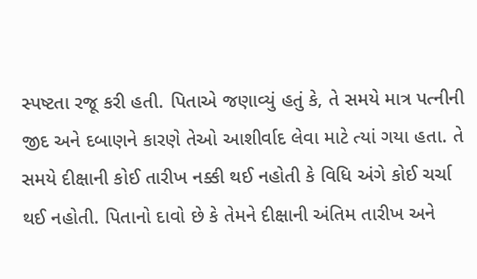સ્પષ્ટતા રજૂ કરી હતી. પિતાએ જણાવ્યું હતું કે, તે સમયે માત્ર પત્નીની જીદ અને દબાણને કારણે તેઓ આશીર્વાદ લેવા માટે ત્યાં ગયા હતા. તે સમયે દીક્ષાની કોઈ તારીખ નક્કી થઈ નહોતી કે વિધિ અંગે કોઈ ચર્ચા થઈ નહોતી. પિતાનો દાવો છે કે તેમને દીક્ષાની અંતિમ તારીખ અને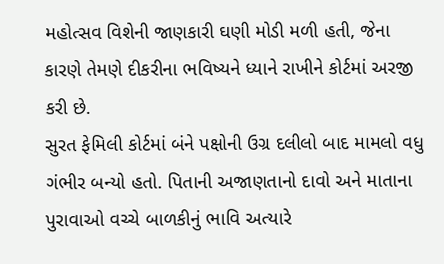મહોત્સવ વિશેની જાણકારી ઘણી મોડી મળી હતી, જેના કારણે તેમણે દીકરીના ભવિષ્યને ધ્યાને રાખીને કોર્ટમાં અરજી કરી છે.
સુરત ફેમિલી કોર્ટમાં બંને પક્ષોની ઉગ્ર દલીલો બાદ મામલો વધુ ગંભીર બન્યો હતો. પિતાની અજાણતાનો દાવો અને માતાના પુરાવાઓ વચ્ચે બાળકીનું ભાવિ અત્યારે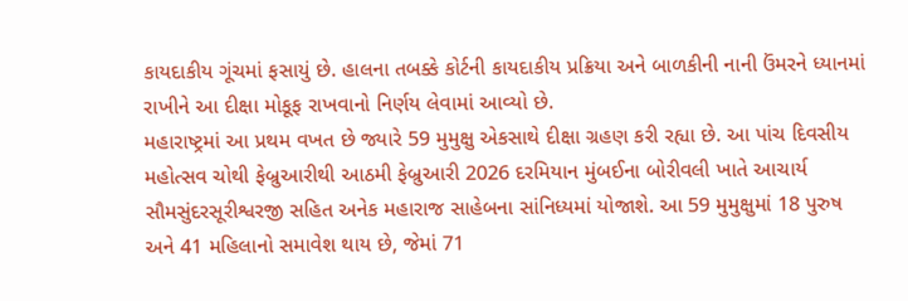કાયદાકીય ગૂંચમાં ફસાયું છે. હાલના તબક્કે કોર્ટની કાયદાકીય પ્રક્રિયા અને બાળકીની નાની ઉંમરને ધ્યાનમાં રાખીને આ દીક્ષા મોકૂફ રાખવાનો નિર્ણય લેવામાં આવ્યો છે.
મહારાષ્ટ્રમાં આ પ્રથમ વખત છે જ્યારે 59 મુમુક્ષુ એકસાથે દીક્ષા ગ્રહણ કરી રહ્યા છે. આ પાંચ દિવસીય મહોત્સવ ચોથી ફેબ્રુઆરીથી આઠમી ફેબ્રુઆરી 2026 દરમિયાન મુંબઈના બોરીવલી ખાતે આચાર્ય સૌમસુંદરસૂરીશ્વરજી સહિત અનેક મહારાજ સાહેબના સાંનિધ્યમાં યોજાશે. આ 59 મુમુક્ષુમાં 18 પુરુષ અને 41 મહિલાનો સમાવેશ થાય છે, જેમાં 71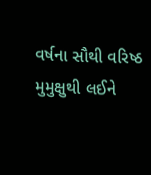વર્ષના સૌથી વરિષ્ઠ મુમુક્ષુથી લઈને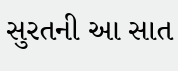સુરતની આ સાત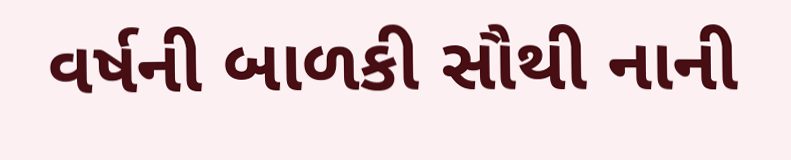વર્ષની બાળકી સૌથી નાની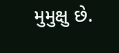મુમુક્ષુ છે.